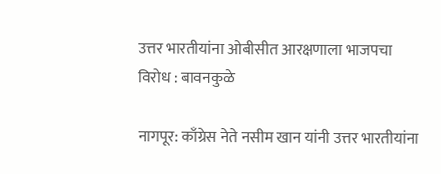उत्तर भारतीयांना ओबीसीत आरक्षणाला भाजपचा विरोध : बावनकुळे

नागपूर: काँग्रेस नेते नसीम खान यांनी उत्तर भारतीयांना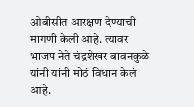ओबीसीत आरक्षण देण्याची मागणी केली आहे. त्यावर भाजप नेते चंद्रशेखर बावनकुळे यांनी यांनी मोठं विधान केलं आहे.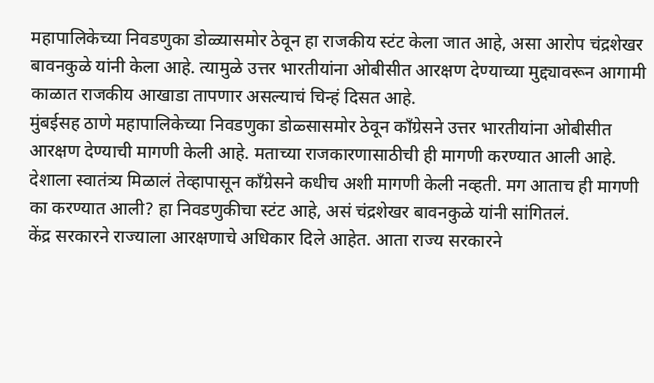महापालिकेच्या निवडणुका डोळ्यासमोर ठेवून हा राजकीय स्टंट केला जात आहे, असा आरोप चंद्रशेखर बावनकुळे यांनी केला आहे. त्यामुळे उत्तर भारतीयांना ओबीसीत आरक्षण देण्याच्या मुद्द्यावरून आगामी काळात राजकीय आखाडा तापणार असल्याचं चिन्हं दिसत आहे.
मुंबईसह ठाणे महापालिकेच्या निवडणुका डोळ्सासमोर ठेवून काँग्रेसने उत्तर भारतीयांना ओबीसीत आरक्षण देण्याची मागणी केली आहे. मताच्या राजकारणासाठीची ही मागणी करण्यात आली आहे. देशाला स्वातंत्र्य मिळालं तेव्हापासून काँग्रेसने कधीच अशी मागणी केली नव्हती. मग आताच ही मागणी का करण्यात आली? हा निवडणुकीचा स्टंट आहे, असं चंद्रशेखर बावनकुळे यांनी सांगितलं.
केंद्र सरकारने राज्याला आरक्षणाचे अधिकार दिले आहेत. आता राज्य सरकारने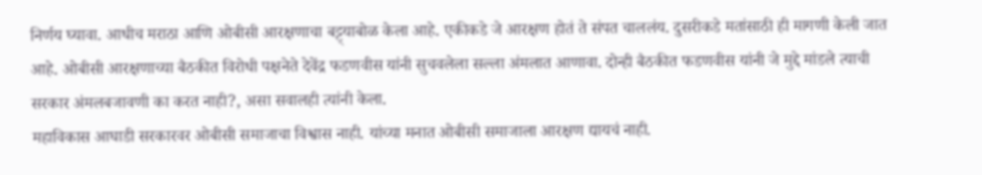निर्णय घ्यावा. आधीच मराठा आणि ओबीसी आरक्षणाचा बट्ट्याबोळ केला आहे. एकीकडे जे आरक्षण होतं ते संपत चाललंय. दुसरीकडे मतांसाठी ही मागणी केली जात आहे. ओबीसी आरक्षणाच्या बैठकीत विरोधी पक्षनेते देवेंद्र फडणवीस यांनी सुचवलेला सल्ला अंमलात आणावा. दोन्ही बैठकीत फडणवीस यांनी जे मुद्दे मांडले त्याची सरकार अंमलबजावणी का करत नाही?, असा सवालही त्यांनी केला.
महाविकास आघाडी सरकारवर ओबीसी समाजाचा विश्वास नाही. यांच्या मनात ओबीसी समाजाला आरक्षण द्यायचं नाही.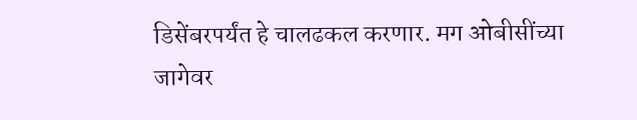डिसेंबरपर्यंत हे चालढकल करणार. मग ओबीसींच्या जागेवर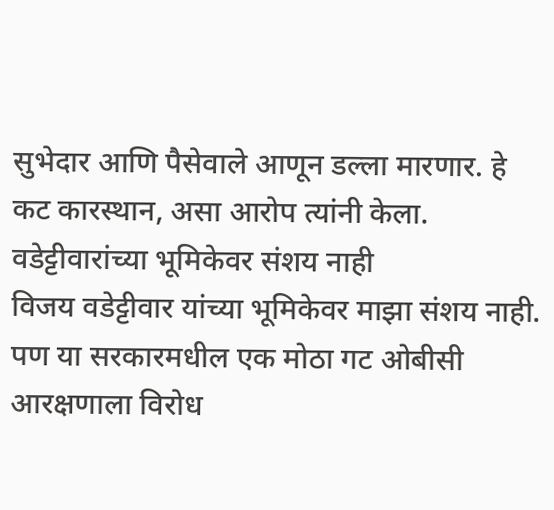सुभेदार आणि पैसेवाले आणून डल्ला मारणार. हे कट कारस्थान, असा आरोप त्यांनी केला.
वडेट्टीवारांच्या भूमिकेवर संशय नाही
विजय वडेट्टीवार यांच्या भूमिकेवर माझा संशय नाही. पण या सरकारमधील एक मोठा गट ओबीसी आरक्षणाला विरोध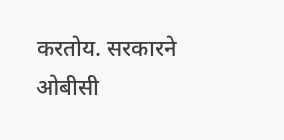करतोय. सरकारने ओबीसी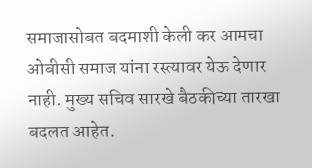समाजासोबत बदमाशी केली कर आमचा ओबीसी समाज यांना रस्त्यावर येऊ देणार नाही. मुख्य सचिव सारखे बैठकीच्या तारखा बदलत आहेत.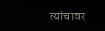त्यांचावर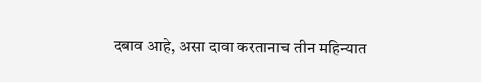दबाव आहे, असा दावा करतानाच तीन महिन्यात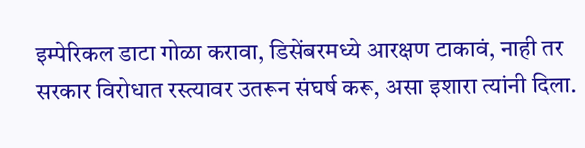इम्पेरिकल डाटा गोळा करावा, डिसेंबरमध्ये आरक्षण टाकावं, नाही तर सरकार विरोधात रस्त्यावर उतरून संघर्ष करू, असा इशारा त्यांनी दिला.